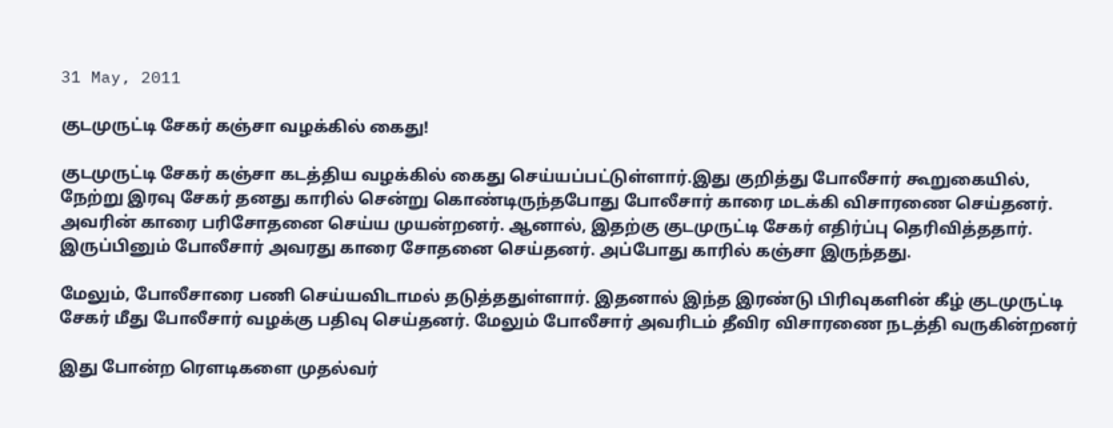31 May, 2011

குடமுருட்டி சேகர் கஞ்சா வழக்கில் கைது!

குடமுருட்டி சேகர் கஞ்சா கடத்திய வழக்கில் கைது செய்யப்பட்டுள்ளார்.இது குறித்து போலீசார் கூறுகையில், நேற்று இரவு சேகர் தனது காரில் சென்று கொண்டிருந்தபோது போலீசார் காரை மடக்கி விசாரணை செய்தனர். அவரின் காரை பரிசோதனை செய்ய முயன்றனர். ஆனால், இதற்கு குடமுருட்டி சேகர் எதிர்ப்பு தெரிவித்ததார். இருப்பினும் போலீசார் அவரது காரை சோதனை செய்தனர். அப்போது காரில் கஞ்சா இருந்தது.

மேலும், போலீசாரை பணி செய்யவிடாமல் தடுத்ததுள்ளார். இதனால் இந்த இரண்டு பிரிவுகளின் கீழ் குடமுருட்டி சேகர் மீது போலீசார் வழக்கு பதிவு செய்தனர். மேலும் போலீசார் அவரிடம் தீவிர விசாரணை நடத்தி வருகின்றனர்

இது போன்ற ரௌடிகளை முதல்வர்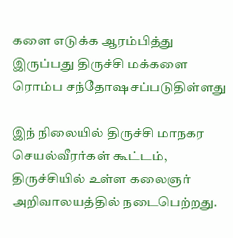களை எடுக்க ஆரம்பித்து இருப்பது திருச்சி மக்களை ரொம்ப சந்தோஷசப்படுதிள்ளது

இந் நிலையில் திருச்சி மாநகர செயல்வீரர்கள் கூட்டம், திருச்சியில் உள்ள கலைஞர் அறிவாலயத்தில் நடைபெற்றது.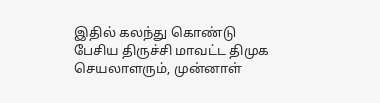இதில் கலந்து கொண்டு பேசிய திருச்சி மாவட்ட திமுக செயலாளரும், முன்னாள்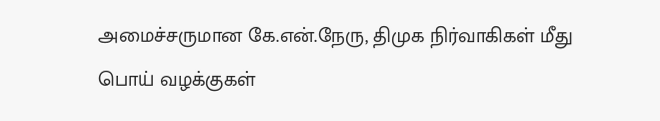அமைச்சருமான கே.என்.நேரு, திமுக நிர்வாகிகள் மீது பொய் வழக்குகள்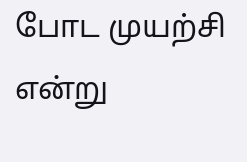போட முயற்சி என்று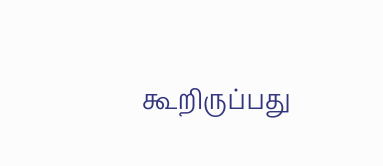கூறிருப்பது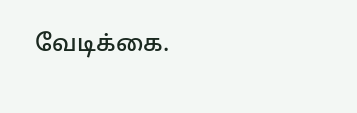வேடிக்கை.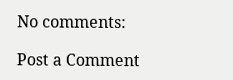No comments:

Post a Comment